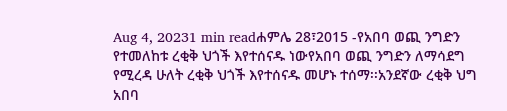Aug 4, 20231 min readሐምሌ 28፣2015 -የአበባ ወጪ ንግድን የተመለከቱ ረቂቅ ህጎች እየተሰናዱ ነውየአበባ ወጪ ንግድን ለማሳደግ የሚረዳ ሁለት ረቂቅ ህጎች እየተሰናዱ መሆኑ ተሰማ፡፡አንደኛው ረቂቅ ህግ አበባ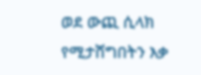ወደ ውጪ ሲላክ የሚታሸግበትን እቃ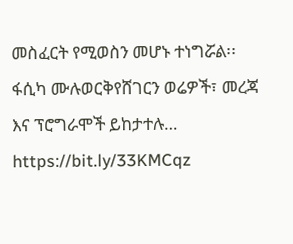መስፈርት የሚወስን መሆኑ ተነግሯል፡፡ፋሲካ ሙሉወርቅየሸገርን ወሬዎች፣ መረጃ እና ፕሮግራሞች ይከታተሉ… https://bit.ly/33KMCqz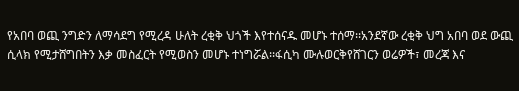የአበባ ወጪ ንግድን ለማሳደግ የሚረዳ ሁለት ረቂቅ ህጎች እየተሰናዱ መሆኑ ተሰማ፡፡አንደኛው ረቂቅ ህግ አበባ ወደ ውጪ ሲላክ የሚታሸግበትን እቃ መስፈርት የሚወስን መሆኑ ተነግሯል፡፡ፋሲካ ሙሉወርቅየሸገርን ወሬዎች፣ መረጃ እና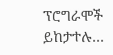ፕሮግራሞች ይከታተሉ…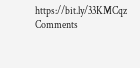https://bit.ly/33KMCqz
Comments